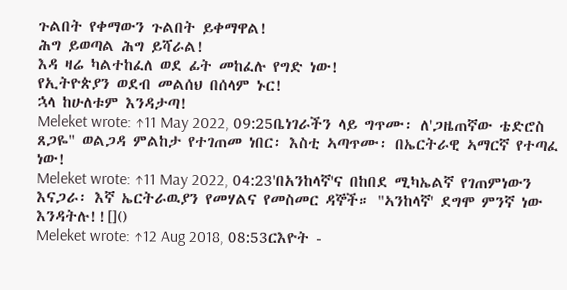ጉልበት የቀማውን ጉልበት ይቀማዋል!
ሕግ ይወጣል ሕግ ይሻራል!
እዳ ዛሬ ካልተከፈለ ወደ ፊት መከፈሉ የግድ ነው!
የኢትዮጵያን ወደብ መልሰህ በሰላም ኑር!
ኋላ ከሁለቱም እንዳታጣ!
Meleket wrote: ↑11 May 2022, 09:25ቤነገራችን ላይ ግጥሙ፡ ለ'ጋዜጠኛው ቴድሮስ ጸጋዬ" ወልጋዳ ምልከታ የተገጠመ ነበር፡ እስቲ ኣጣጥሙ፡ በኤርትራዊ ኣማርኛ የተጣፈ ነው!
Meleket wrote: ↑11 May 2022, 04:23'በአንከላኛ'ና በከበደ ሚካኤልኛ የገጠምነውን እናጋራ፡ እኛ ኤርትራዉያን የመሃልና የመስመር ዳኞች። "ኣንከላኛ' ደግሞ ምንኛ ነው እንዳትሉ!![]()
Meleket wrote: ↑12 Aug 2018, 08:53ርእዮት -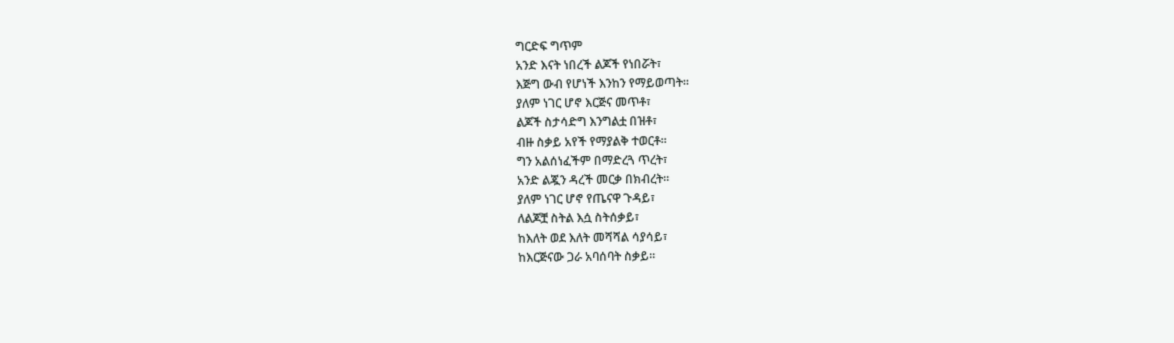ግርድፍ ግጥም
አንድ እናት ነበረች ልጆች የነበሯት፣
እጅግ ውብ የሆነች እንከን የማይወጣት።
ያለም ነገር ሆኖ እርጅና መጥቶ፣
ልጆች ስታሳድግ እንግልቷ በዝቶ፣
ብዙ ስቃይ አየች የማያልቅ ተወርቶ።
ግን አልሰነፈችም በማድረጓ ጥረት፣
አንድ ልጇን ዳረች መርቃ በክብረት።
ያለም ነገር ሆኖ የጤናዋ ጉዳይ፣
ለልጆቿ ስትል እሷ ስትሰቃይ፣
ከእለት ወደ እለት መሻሻል ሳያሳይ፣
ከእርጅናው ጋራ አባሰባት ስቃይ።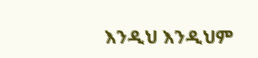እንዲህ እንዲህም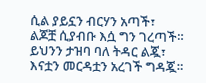ሲል ያይኗን ብርሃን አጣች፣
ልጆቿ ሲያብቡ እሷ ግን ገረጣች።
ይህንን ታዝባ ባለ ትዳር ልጇ፣
እናቷን መርዳቷን አረገች ግዳጇ።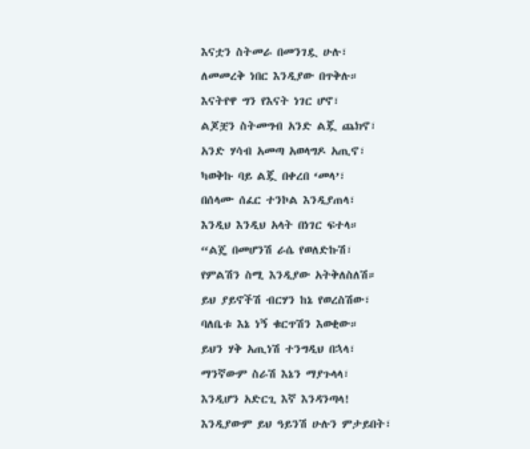እናቷን ስትመራ በመንገዷ ሁሉ፣
ለመመረቅ ነበር እንዲያው በጥቅሉ።
እናትየዋ ግን የእናት ነገር ሆኖ፣
ልጆቿን ስትመግብ አንድ ልጇ ጨክኖ፣
አንድ ሃሳብ አመጣ አወላግዶ አጢኖ፣
ካወቅኩ ባይ ልጇ በቀረበ ‘መላ’፣
በሰላሙ ሰፈር ተንኮል እንዲያጠላ፣
እንዲህ እንዲህ አላት በነገር ፍተላ።
“ልጄ በመሆንሽ ራሴ የወለድኩሽ፣
የምልሽን ስሚ እንዲያው አትቅለስለሽ።
ይህ ያይኖችሽ ብርሃን ከኔ የወረስሽው፣
ባለቤቱ እኔ ነኝ ቁርጥሽን እወቂው።
ይህን ሃቅ አጢነሽ ተንግዲህ በኋላ፣
ማንኛውም ስራሽ እኔን ማያጉላላ፣
እንዲሆን አድርጊ እኛ እንዳንጣላ!
እንዲያውም ይህ ዓይንሽ ሁሉን ምታይበት፣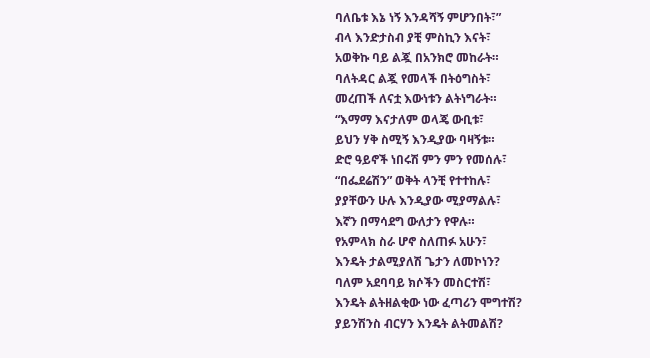ባለቤቱ እኔ ነኝ እንዳሻኝ ምሆንበት፣”
ብላ እንድታስብ ያቺ ምስኪን እናት፣
አወቅኩ ባይ ልጇ በአንክሮ መከራት።
ባለትዳር ልጇ የመላች በትዕግስት፣
መረጠች ለናቷ እውነቱን ልትነግራት።
“እማማ እናታለም ወላጄ ውቢቱ፣
ይህን ሃቅ ስሚኝ እንዲያው ባዛኝቱ።
ድሮ ዓይኖች ነበሩሽ ምን ምን የመሰሉ፣
“በፌደሬሽን” ወቅት ላንቺ የተተከሉ፣
ያያቸውን ሁሉ እንዲያው ሚያማልሉ፣
እኛን በማሳደግ ውለታን የዋሉ።
የአምላክ ስራ ሆኖ ስለጠፉ አሁን፣
እንዴት ታልሚያለሽ ጌታን ለመኮነን?
ባለም አደባባይ ክሶችን መስርተሽ፣
እንዴት ልትዘልቂው ነው ፈጣሪን ሞግተሽ?
ያይንሽንስ ብርሃን እንዴት ልትመልሽ?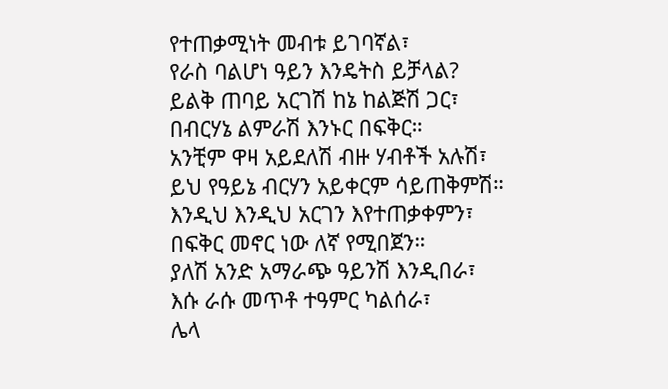የተጠቃሚነት መብቱ ይገባኛል፣
የራስ ባልሆነ ዓይን እንዴትስ ይቻላል?
ይልቅ ጠባይ አርገሽ ከኔ ከልጅሽ ጋር፣
በብርሃኔ ልምራሽ እንኑር በፍቅር።
አንቺም ዋዛ አይደለሽ ብዙ ሃብቶች አሉሽ፣
ይህ የዓይኔ ብርሃን አይቀርም ሳይጠቅምሽ።
እንዲህ እንዲህ አርገን እየተጠቃቀምን፣
በፍቅር መኖር ነው ለኛ የሚበጀን።
ያለሽ አንድ አማራጭ ዓይንሽ እንዲበራ፣
እሱ ራሱ መጥቶ ተዓምር ካልሰራ፣
ሌላ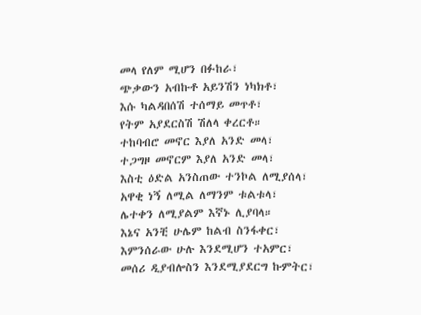መላ የለም ሚሆን በፉከራ፣
ጭቃውን አብኩቶ አይንሽን ነካክቶ፣
እሱ ካልዳበሰሽ ተሰማይ መጥቶ፣
የትም አያደርስሽ ሽለላ ቀረርቶ።
ተከባብሮ መኖር እያለ አንድ መላ፣
ተጋግዞ መኖርም እያለ አንድ መላ፣
እስቲ ዕድል አንስጠው ተንኮል ለሚያሰላ፣
አዋቂ ነኝ ለሚል ለማንም ቱልቱላ፣
ሌተቀን ለሚያልም እኛኑ ሊያባላ።
እኔና አንቺ ሁሌም ከልብ ስንፋቀር፣
እምንሰራው ሁሉ እንደሚሆን ተአምር፣
መሰሪ ዲያብሎስን እንደሚያደርግ ኩምትር፣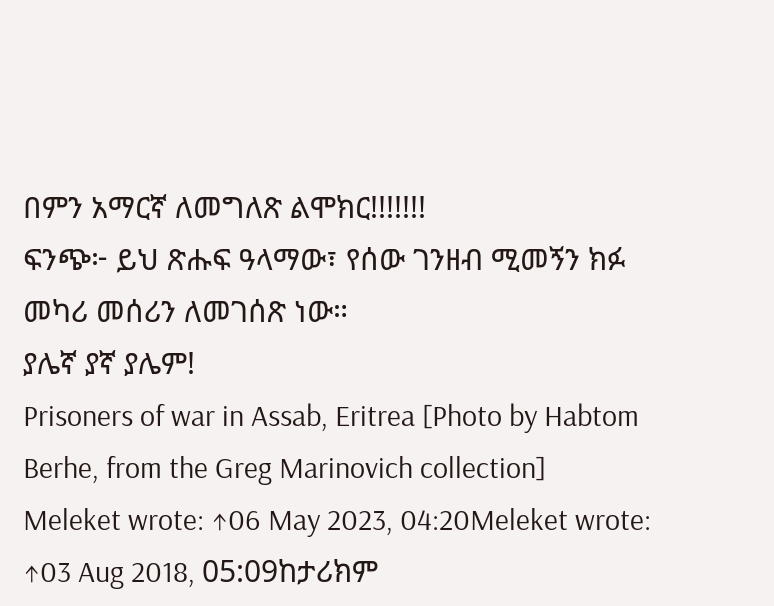በምን አማርኛ ለመግለጽ ልሞክር!!!!!!!
ፍንጭ፦ ይህ ጽሑፍ ዓላማው፣ የሰው ገንዘብ ሚመኝን ክፉ መካሪ መሰሪን ለመገሰጽ ነው።
ያሌኛ ያኛ ያሌም!
Prisoners of war in Assab, Eritrea [Photo by Habtom Berhe, from the Greg Marinovich collection]
Meleket wrote: ↑06 May 2023, 04:20Meleket wrote: ↑03 Aug 2018, 05:09ከታሪክም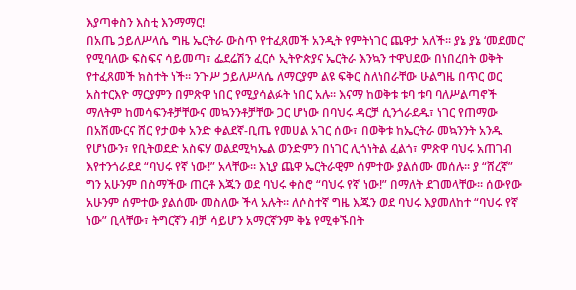እያጣቀስን እስቲ እንማማር!
በአጤ ኃይለሥላሴ ግዜ ኤርትራ ውስጥ የተፈጸመች አንዲት የምትነገር ጨዋታ አለች። ያኔ ያኔ ‘መደመር’ የሚባለው ፍስፍና ሳይመጣ፣ ፌደሬሽን ፈርሶ ኢትዮጵያና ኤርትራ እንኳን ተዋህደው በነበረበት ወቅት የተፈጸመች ክስተት ነች። ንጉሥ ኃይለሥላሴ ለማርያም ልዩ ፍቅር ስለነበራቸው ሁልግዜ በጥር ወር አስተርእዮ ማርያምን በምጽዋ ነበር የሚያሳልፉት ነበር አሉ። እናማ ከወቅቱ ቱባ ቱባ ባለሥልጣኖች ማለትም ከመሳፍንቶቻቸውና መኳንንቶቻቸው ጋር ሆነው በባህሩ ዳርቻ ሲንጎራደዱ፣ ነገር የጠማው በአሽሙርና ሸር የታወቀ አንድ ቀልደኛ-ቢጤ የመሀል አገር ሰው፣ በወቅቱ ከኤርትራ መኳንንት አንዱ የሆነውን፣ የቢትወደድ አስፍሃ ወልደሚካኤል ወንድምን በነገር ሊጎነትል ፈልጎ፣ ምጽዋ ባህሩ አጠገብ እየተንጎራደደ “ባህሩ የኛ ነው!” አላቸው። እኒያ ጨዋ ኤርትራዊም ሰምተው ያልሰሙ መሰሉ። ያ “ሸረኛ” ግን አሁንም በስማችው ጠርቶ እጁን ወደ ባህሩ ቀስሮ “ባህሩ የኛ ነው!” በማለት ደገመላቸው። ሰውየው አሁንም ሰምተው ያልሰሙ መስለው ችላ አሉት። ለሶስተኛ ግዜ እጁን ወደ ባህሩ እያመለከተ “ባህሩ የኛ ነው” ቢላቸው፣ ትግርኛን ብቻ ሳይሆን አማርኛንም ቅኔ የሚቀኙበት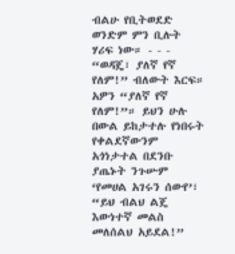ብልሁ የቢትወደድ ወንድም ምን ቢሉት ሃሪፍ ነው። - - - “ወዳጄ፣ ያለኛ የኛ የለም!” ብለውት እርፍ። አዎን “ያለኛ የኛ የለም!”። ይህን ሁሉ በውል ይከታተሉ የነበሩት የቀልደኛውንም አጎነታተል በደንቡ ያጤኑት ንጉሡም ‘የመሀል አገሩን ሰውየ’፣ “ይህ ብልህ ልጄ እውነተኛ መልስ መለሰልህ አይደል!”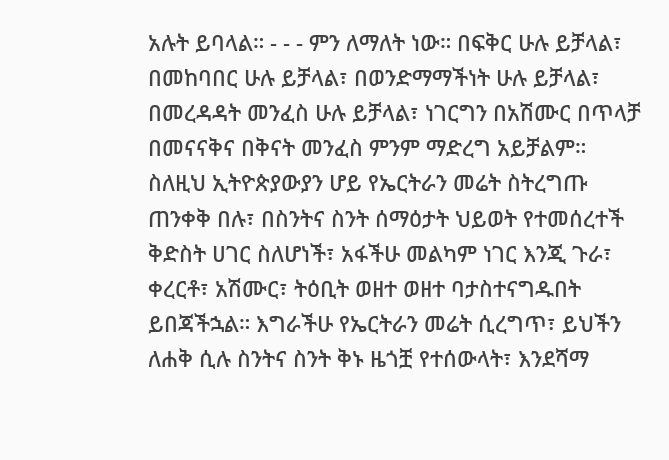አሉት ይባላል። - - - ምን ለማለት ነው። በፍቅር ሁሉ ይቻላል፣ በመከባበር ሁሉ ይቻላል፣ በወንድማማችነት ሁሉ ይቻላል፣ በመረዳዳት መንፈስ ሁሉ ይቻላል፣ ነገርግን በአሽሙር በጥላቻ በመናናቅና በቅናት መንፈስ ምንም ማድረግ አይቻልም።
ስለዚህ ኢትዮጵያውያን ሆይ የኤርትራን መሬት ስትረግጡ ጠንቀቅ በሉ፣ በስንትና ስንት ሰማዕታት ህይወት የተመሰረተች ቅድስት ሀገር ስለሆነች፣ አፋችሁ መልካም ነገር እንጂ ጉራ፣ ቀረርቶ፣ አሽሙር፣ ትዕቢት ወዘተ ወዘተ ባታስተናግዱበት ይበጃችኋል። እግራችሁ የኤርትራን መሬት ሲረግጥ፣ ይህችን ለሐቅ ሲሉ ስንትና ስንት ቅኑ ዜጎቿ የተሰውላት፣ እንደሻማ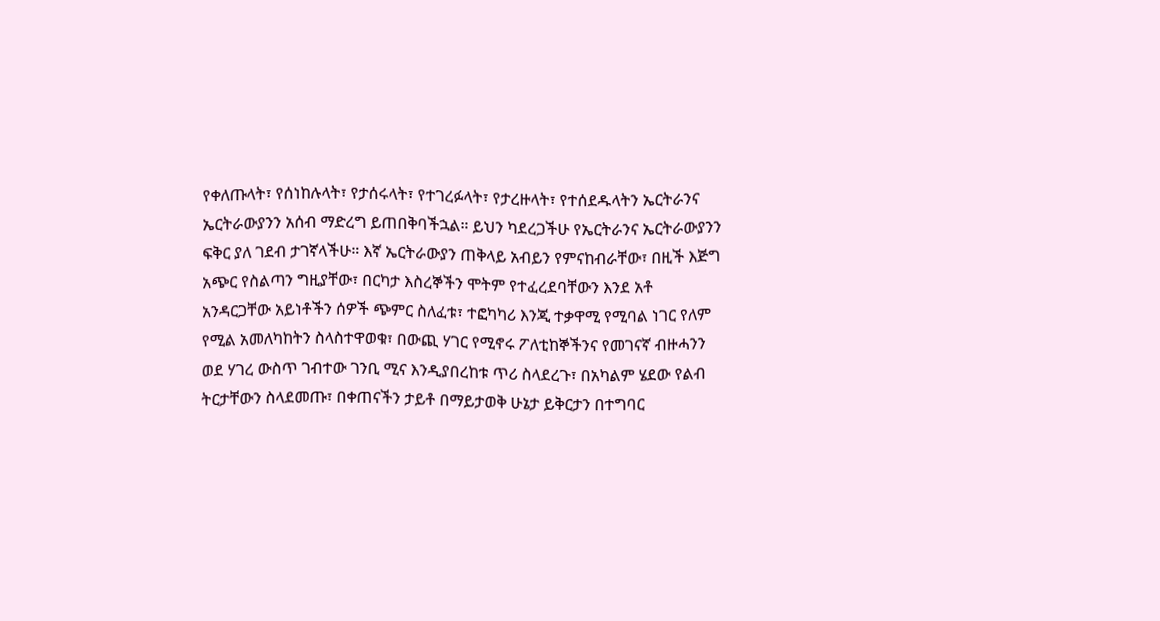የቀለጡላት፣ የሰነከሉላት፣ የታሰሩላት፣ የተገረፉላት፣ የታረዙላት፣ የተሰደዱላትን ኤርትራንና ኤርትራውያንን አሰብ ማድረግ ይጠበቅባችኋል። ይህን ካደረጋችሁ የኤርትራንና ኤርትራውያንን ፍቅር ያለ ገደብ ታገኛላችሁ። እኛ ኤርትራውያን ጠቅላይ አብይን የምናከብራቸው፣ በዚች እጅግ አጭር የስልጣን ግዚያቸው፣ በርካታ እስረኞችን ሞትም የተፈረደባቸውን እንደ አቶ አንዳርጋቸው አይነቶችን ሰዎች ጭምር ስለፈቱ፣ ተፎካካሪ እንጂ ተቃዋሚ የሚባል ነገር የለም የሚል አመለካከትን ስላስተዋወቁ፣ በውጪ ሃገር የሚኖሩ ፖለቲከኞችንና የመገናኛ ብዙሓንን ወደ ሃገረ ውስጥ ገብተው ገንቢ ሚና እንዲያበረከቱ ጥሪ ስላደረጉ፣ በአካልም ሄደው የልብ ትርታቸውን ስላደመጡ፣ በቀጠናችን ታይቶ በማይታወቅ ሁኔታ ይቅርታን በተግባር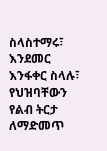ስላስተማሩ፣ እንደመር እንፋቀር ስላሉ፣ የህዝባቸውን የልብ ትርታ ለማድመጥ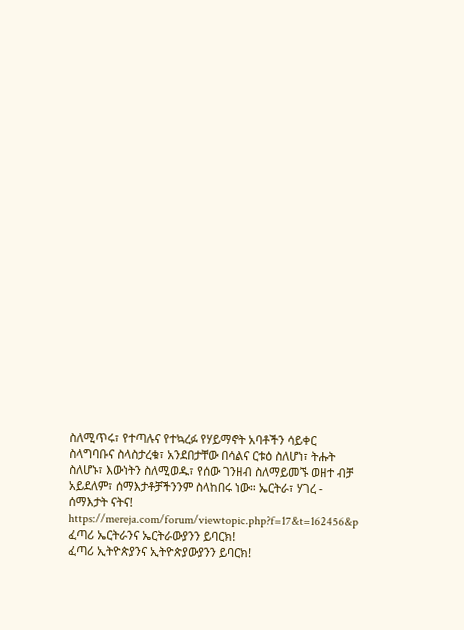ስለሚጥሩ፣ የተጣሉና የተኳረፉ የሃይማኖት አባቶችን ሳይቀር ስላግባቡና ስላስታረቁ፣ አንደበታቸው በሳልና ርቱዕ ስለሆነ፣ ትሑት ስለሆኑ፣ እውነትን ስለሚወዱ፣ የሰው ገንዘብ ስለማይመኙ ወዘተ ብቻ አይደለም፣ ሰማእታቶቻችንንም ስላከበሩ ነው። ኤርትራ፣ ሃገረ - ሰማእታት ናትና!
https://mereja.com/forum/viewtopic.php?f=17&t=162456&p
ፈጣሪ ኤርትራንና ኤርትራውያንን ይባርክ!
ፈጣሪ ኢትዮጵያንና ኢትዮጵያውያንን ይባርክ!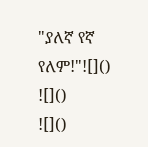"ያለኛ የኛ የለም!"![]()
![]()
![]()